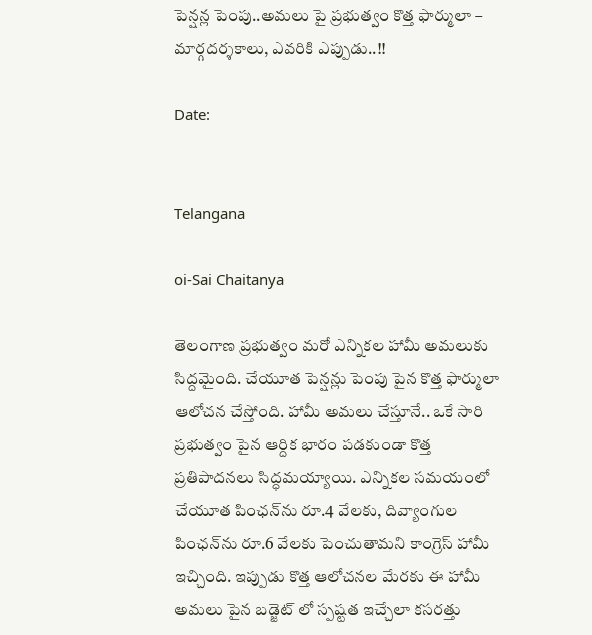పెన్షన్ల పెంపు..అమలు పై ప్రభుత్వం కొత్త ఫార్ములా – మార్గదర్శకాలు, ఎవరికి ఎప్పుడు..!!

Date:


Telangana

oi-Sai Chaitanya

తెలంగాణ ప్రభుత్వం మరో ఎన్నికల హామీ అమలుకు సిద్దమైంది. చేయూత పెన్షన్లు పెంపు పైన కొత్త ఫార్ములా ఆలోచన చేస్తోంది. హామీ అమలు చేస్తూనే.. ఒకే సారి ప్రభుత్వం పైన ఆర్దిక భారం పడకుండా కొత్త ప్రతిపాదనలు సిద్ధమయ్యాయి. ఎన్నికల సమయంలో చేయూత పింఛన్‌ను రూ.4 వేలకు, దివ్యాంగుల పింఛన్‌ను రూ.6 వేలకు పెంచుతామని కాంగ్రెస్‌ హామీ ఇచ్చింది. ఇప్పుడు కొత్త ఆలోచనల మేరకు ఈ హామీ అమలు పైన బడ్జెట్ లో స్పష్టత ఇచ్చేలా కసరత్తు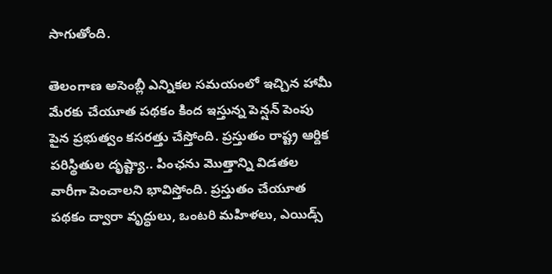సాగుతోంది.

తెలంగాణ అసెంబ్లీ ఎన్నికల సమయంలో ఇచ్చిన హామీ మేరకు చేయూత పథకం కింద ఇస్తున్న పెన్షన్ పెంపు పైన ప్రభుత్వం కసరత్తు చేస్తోంది. ప్రస్తుతం రాష్ట్ర ఆర్దిక పరిస్థితుల దృష్ట్యా.. పింఛను మొత్తాన్ని విడతల వారీగా పెంచాలని భావిస్తోంది. ప్రస్తుతం చేయూత పథకం ద్వారా వృద్ధులు, ఒంటరి మహిళలు, ఎయిడ్స్‌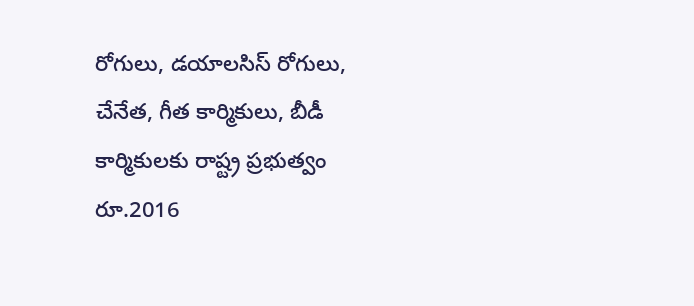రోగులు, డయాలసిస్‌ రోగులు, చేనేత, గీత కార్మికులు, బీడీ కార్మికులకు రాష్ట్ర ప్రభుత్వం రూ.2016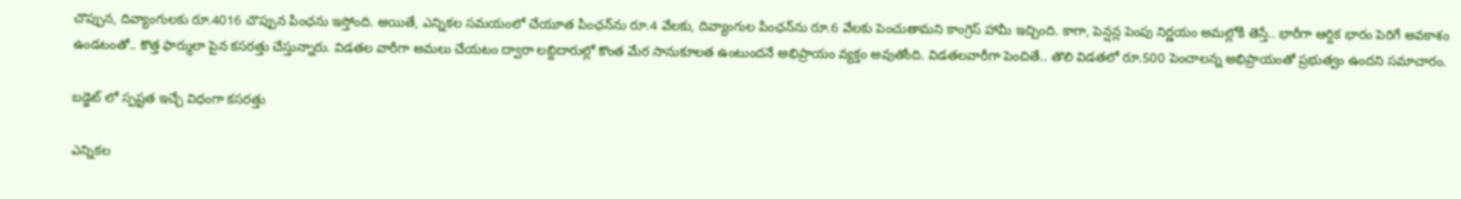చొప్పున, దివ్యాంగులకు రూ.4016 చొప్పున పింఛను ఇస్తోంది. అయితే, ఎన్నికల సమయంలో చేయూత పింఛన్‌ను రూ.4 వేలకు, దివ్యాంగుల పింఛన్‌ను రూ.6 వేలకు పెంచుతామని కాంగ్రెస్‌ హామీ ఇచ్చింది. కాగా, పెన్షన్ల పెంపు నిర్ణయం అమల్లోకి తెస్తే.. భారీగా ఆర్దిక భారం పెరిగే అవకాశం ఉండటంతో.. కొత్త ఫార్ములా పైన కసరత్తు చేస్తున్నారు. విడతల వారీగా అమలు చేయటం ద్వారా లబ్దిదారుల్లో కొంత మేర సానుకూలత ఉంటుందనే అభిప్రాయం వ్యక్తం అవుతోంది. విడతలవారీగా పెంచితే.. తొలి విడతలో రూ.500 పెంచాలన్న అభిప్రాయంతో ప్రభుత్వం ఉందని సమాచారం.

బడ్జెట్ లో స్పష్టత ఇచ్చే విధంగా కసరత్తు

ఎన్నికల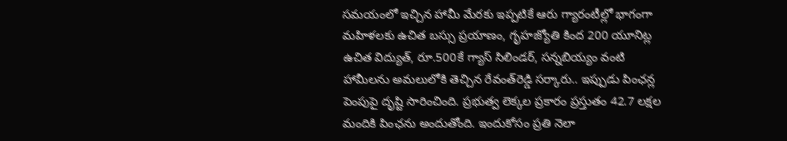సమయంలో ఇచ్చిన హామీ మేరకు ఇప్పటికే ఆరు గ్యారంటీల్లో భాగంగా మహిళలకు ఉచిత బస్సు ప్రయాణం, గృహజ్యోతి కింద 200 యూనిట్ల ఉచిత విద్యుత్‌, రూ.500కే గ్యాస్‌ సిలిండర్‌, సన్నబియ్యం వంటి హామీలను అమలులోకి తెచ్చిన రేవంత్‌రెడ్డి సర్కారు.. ఇప్పుడు పింఛన్ల పెంపుపై దృష్టి సారించింది. ప్రభుత్వ లెక్కల ప్రకారం ప్రస్తుతం 42.7 లక్షల మందికి పింఛను అందుతోంది. ఇందుకోసం ప్రతి నెలా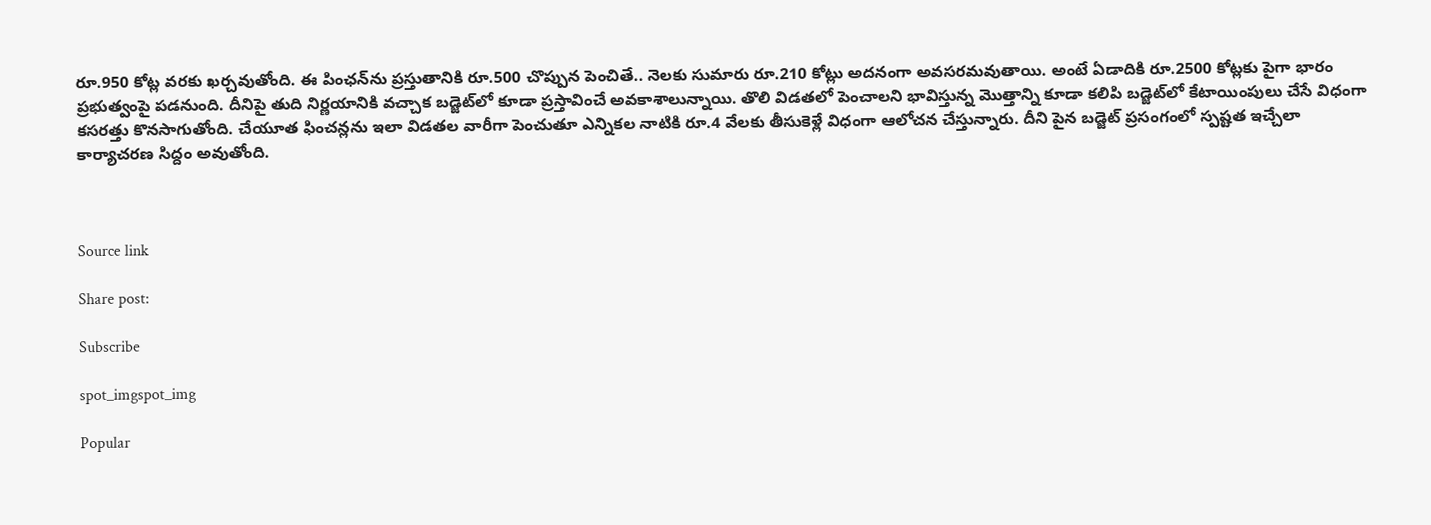రూ.950 కోట్ల వరకు ఖర్చవుతోంది. ఈ పింఛన్‌ను ప్రస్తుతానికి రూ.500 చొప్పున పెంచితే.. నెలకు సుమారు రూ.210 కోట్లు అదనంగా అవసరమవుతాయి. అంటే ఏడాదికి రూ.2500 కోట్లకు పైగా భారం ప్రభుత్వంపై పడనుంది. దీనిపై తుది నిర్ణయానికి వచ్చాక బడ్జెట్‌లో కూడా ప్రస్తావించే అవకాశాలున్నాయి. తొలి విడతలో పెంచాలని భావిస్తున్న మొత్తాన్ని కూడా కలిపి బడ్జెట్‌లో కేటాయింపులు చేసే విధంగా కసరత్తు కొనసాగుతోంది. చేయూత ఫించన్లను ఇలా విడతల వారీగా పెంచుతూ ఎన్నికల నాటికి రూ.4 వేలకు తీసుకెళ్లే విధంగా ఆలోచన చేస్తున్నారు. దీని పైన బడ్జెట్ ప్రసంగంలో స్పష్టత ఇచ్చేలా కార్యాచరణ సిద్దం అవుతోంది.



Source link

Share post:

Subscribe

spot_imgspot_img

Popular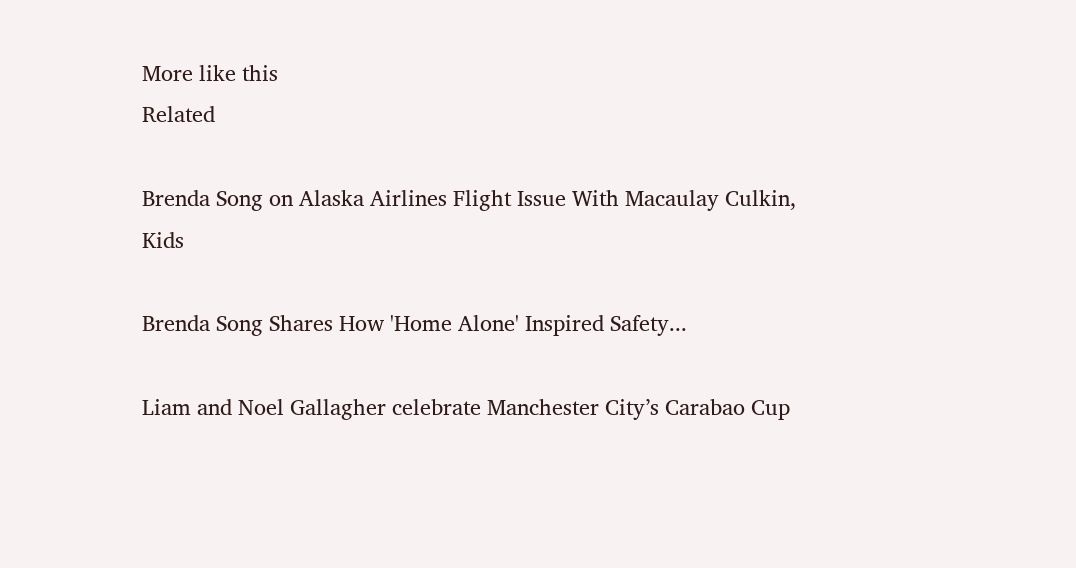More like this
Related

Brenda Song on Alaska Airlines Flight Issue With Macaulay Culkin, Kids

Brenda Song Shares How 'Home Alone' Inspired Safety...

Liam and Noel Gallagher celebrate Manchester City’s Carabao Cup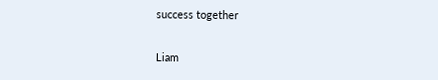success together

Liam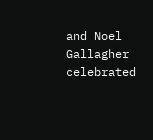and Noel Gallagher celebrated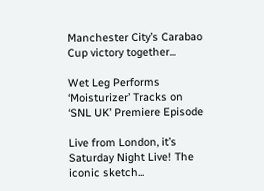Manchester City’s Carabao Cup victory together...

Wet Leg Performs ‘Moisturizer’ Tracks on ‘SNL UK’ Premiere Episode

Live from London, it’s Saturday Night Live! The iconic sketch...